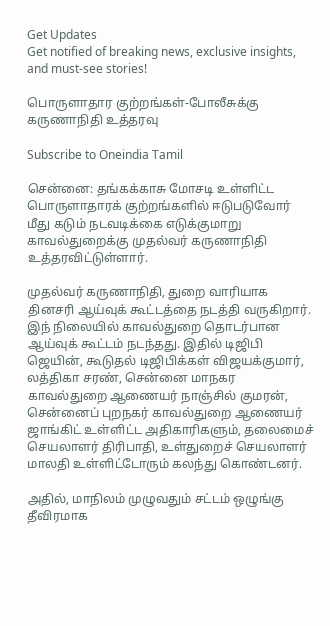Get Updates
Get notified of breaking news, exclusive insights, and must-see stories!

பொருளாதார குற்றங்கள்-போலீசுக்கு கருணாநிதி உத்தரவு

Subscribe to Oneindia Tamil

சென்னை: தங்கக்காசு மோசடி உள்ளிட்ட பொருளாதாரக் குற்றங்களில் ஈடுபடுவோர் மீது கடும் நடவடிக்கை எடுக்குமாறு காவல்துறைக்கு முதல்வர் கருணாநிதி உத்தரவிட்டுள்ளார்.

முதல்வர் கருணாநிதி, துறை வாரியாக தினசரி ஆய்வுக் கூட்டத்தை நடத்தி வருகிறார். இந் நிலையில் காவல்துறை தொடர்பான ஆய்வுக் கூட்டம் நடந்தது. இதில் டிஜிபி ஜெயின், கூடுதல் டிஜிபிக்கள் விஜயக்குமார், லத்திகா சரண், சென்னை மாநகர காவல்துறை ஆணையர் நாஞ்சில் குமரன், சென்னைப் புறநகர் காவல்துறை ஆணையர் ஜாங்கிட் உள்ளிட்ட அதிகாரிகளும், தலைமைச் செயலாளர் திரிபாதி, உள்துறைச் செயலாளர் மாலதி உள்ளிட்டோரும் கலந்து கொண்டனர்.

அதில், மாநிலம் முழுவதும் சட்டம் ஒழுங்கு தீவிரமாக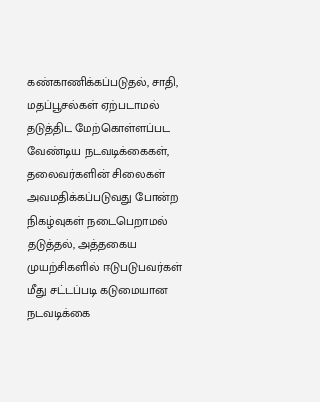கண்காணிக்கப்படுதல், சாதி, மதப்பூசல்கள் ஏற்படாமல் தடுத்திட மேற்கொள்ளப்பட வேண்டிய நடவடிக்கைகள், தலைவர்களின் சிலைகள் அவமதிக்கப்படுவது போன்ற நிகழ்வுகள் நடைபெறாமல் தடுத்தல், அத்தகைய முயற்சிகளில் ஈடுபடுபவர்கள் மீது சட்டப்படி கடுமையான நடவடிக்கை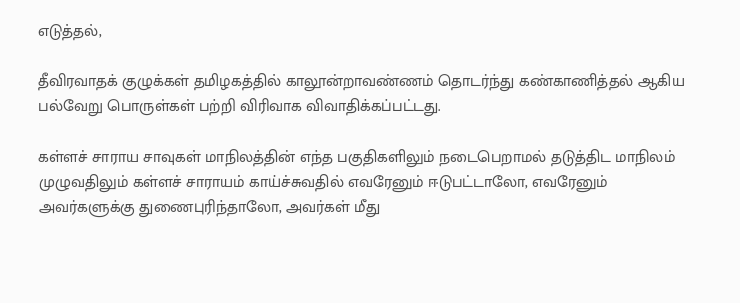எடுத்தல்,

தீவிரவாதக் குழுக்கள் தமிழகத்தில் காலூன்றாவண்ணம் தொடர்ந்து கண்காணித்தல் ஆகிய பல்வேறு பொருள்கள் பற்றி விரிவாக விவாதிக்கப்பட்டது.

கள்ளச் சாராய சாவுகள் மாநிலத்தின் எந்த பகுதிகளிலும் நடைபெறாமல் தடுத்திட மாநிலம் முழுவதிலும் கள்ளச் சாராயம் காய்ச்சுவதில் எவரேனும் ஈடுபட்டாலோ, எவரேனும் அவர்களுக்கு துணைபுரிந்தாலோ, அவர்கள் மீது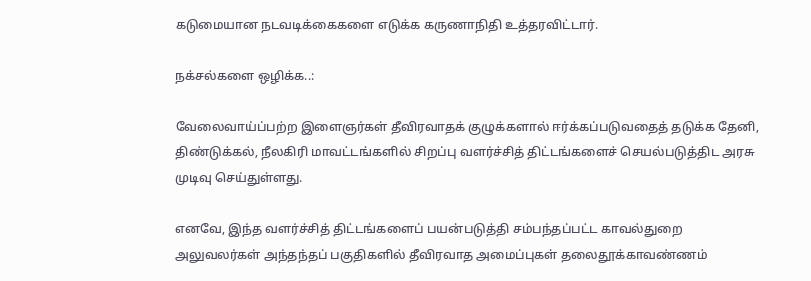கடுமையான நடவடிக்கைகளை எடுக்க கருணாநிதி உத்தரவிட்டார்.

நக்சல்களை ஒழிக்க..:

வேலைவாய்ப்பற்ற இளைஞர்கள் தீவிரவாதக் குழுக்களால் ஈர்க்கப்படுவதைத் தடுக்க தேனி, திண்டுக்கல், நீலகிரி மாவட்டங்களில் சிறப்பு வளர்ச்சித் திட்டங்களைச் செயல்படுத்திட அரசு முடிவு செய்துள்ளது.

எனவே, இந்த வளர்ச்சித் திட்டங்களைப் பயன்படுத்தி சம்பந்தப்பட்ட காவல்துறை அலுவலர்கள் அந்தந்தப் பகுதிகளில் தீவிரவாத அமைப்புகள் தலைதூக்காவண்ணம்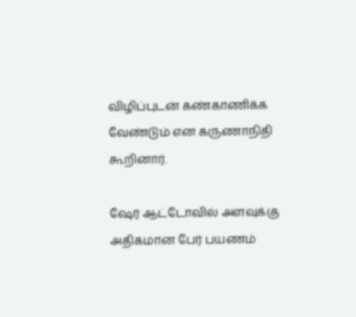விழிப்புடன் கண்காணிக்க வேண்டும் என கருணாநிதி கூறினார்.

ஷேர் ஆட்டோவில் அளவுக்கு அதிகமான பேர் பயணம்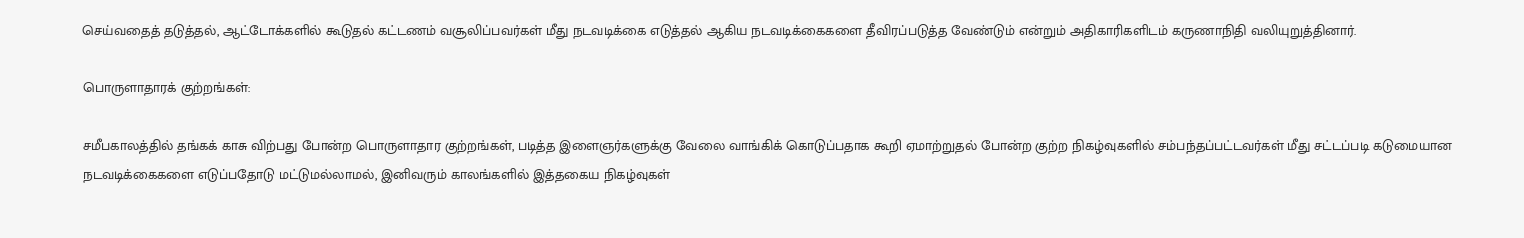செய்வதைத் தடுத்தல், ஆட்டோக்களில் கூடுதல் கட்டணம் வசூலிப்பவர்கள் மீது நடவடிக்கை எடுத்தல் ஆகிய நடவடிக்கைகளை தீவிரப்படுத்த வேண்டும் என்றும் அதிகாரிகளிடம் கருணாநிதி வலியுறுத்தினார்.

பொருளாதாரக் குற்றங்கள்:

சமீபகாலத்தில் தங்கக் காசு விற்பது போன்ற பொருளாதார குற்றங்கள், படித்த இளைஞர்களுக்கு வேலை வாங்கிக் கொடுப்பதாக கூறி ஏமாற்றுதல் போன்ற குற்ற நிகழ்வுகளில் சம்பந்தப்பட்டவர்கள் மீது சட்டப்படி கடுமையான நடவடிக்கைகளை எடுப்பதோடு மட்டுமல்லாமல், இனிவரும் காலங்களில் இத்தகைய நிகழ்வுகள்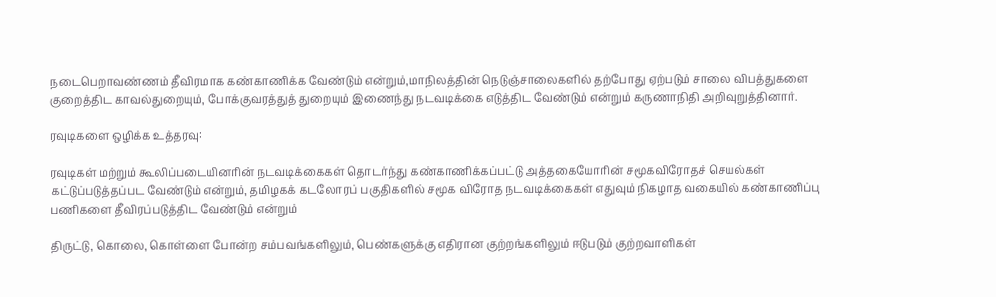நடைபெறாவண்ணம் தீவிரமாக கண்காணிக்க வேண்டும் என்றும்,மாநிலத்தின் நெடுஞ்சாலைகளில் தற்போது ஏற்படும் சாலை விபத்துகளை குறைத்திட காவல்துறையும், போக்குவரத்துத் துறையும் இணைந்து நடவடிக்கை எடுத்திட வேண்டும் என்றும் கருணாநிதி அறிவுறுத்தினார்.

ரவுடிகளை ஒழிக்க உத்தரவு:

ரவுடிகள் மற்றும் கூலிப்படையினரின் நடவடிக்கைகள் தொடர்ந்து கண்காணிக்கப்பட்டு அத்தகையோரின் சமூகவிரோதச் செயல்கள் கட்டுப்படுத்தப்பட வேண்டும் என்றும், தமிழகக் கடலோரப் பகுதிகளில் சமூக விரோத நடவடிக்கைகள் எதுவும் நிகழாத வகையில் கண்காணிப்பு பணிகளை தீவிரப்படுத்திட வேண்டும் என்றும்

திருட்டு, கொலை, கொள்ளை போன்ற சம்பவங்களிலும், பெண்களுக்கு எதிரான குற்றங்களிலும் ஈடுபடும் குற்றவாளிகள்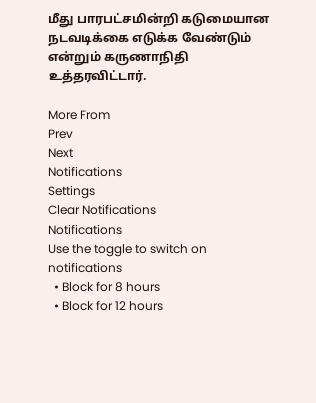மீது பாரபட்சமின்றி கடுமையான நடவடிக்கை எடுக்க வேண்டும் என்றும் கருணாநிதி உத்தரவிட்டார்.

More From
Prev
Next
Notifications
Settings
Clear Notifications
Notifications
Use the toggle to switch on notifications
  • Block for 8 hours
  • Block for 12 hours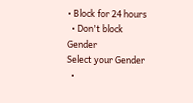• Block for 24 hours
  • Don't block
Gender
Select your Gender
  •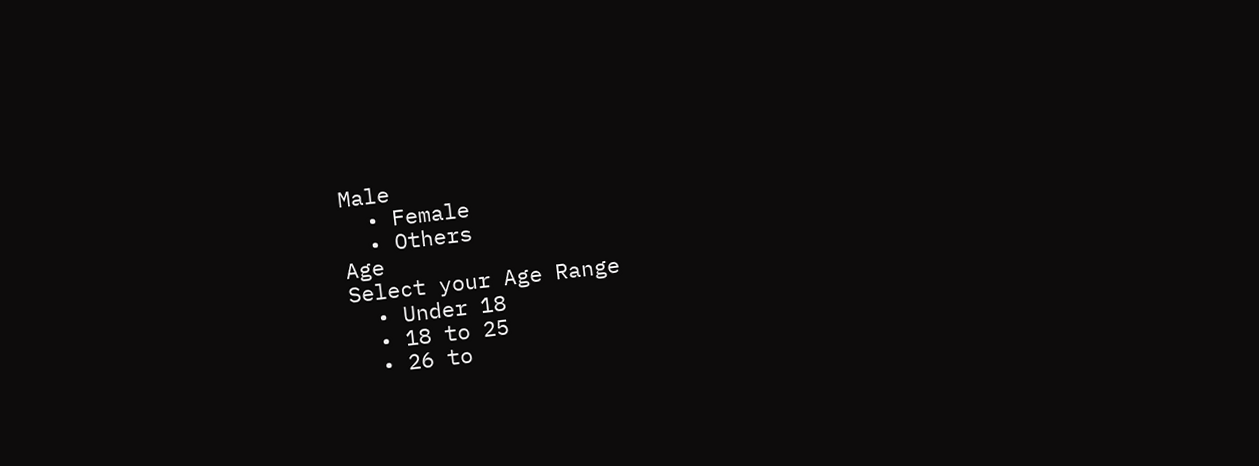Male
  • Female
  • Others
Age
Select your Age Range
  • Under 18
  • 18 to 25
  • 26 to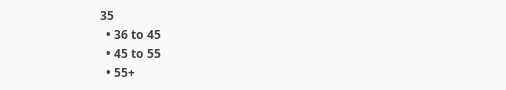35
  • 36 to 45
  • 45 to 55
  • 55+